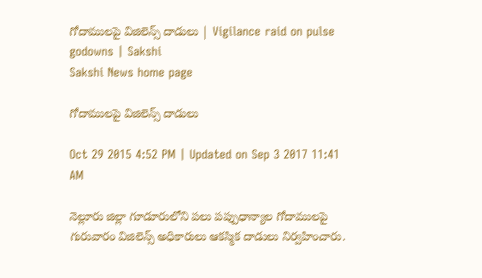గోదాములపై విజిలెన్స్ దాడులు | Vigilance raid on pulse godowns | Sakshi
Sakshi News home page

గోదాములపై విజిలెన్స్ దాడులు

Oct 29 2015 4:52 PM | Updated on Sep 3 2017 11:41 AM

నెల్లూరు జిల్లా గూడూరులోని పలు పప్పుధాన్యాల గోదాములపై గురువారం విజిలెన్స్ అధికారులు ఆకస్మిక దాడులు నిర్వహించారు.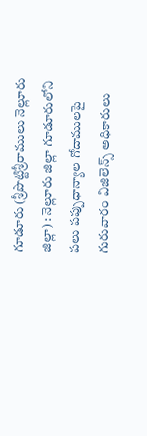గూడూరు (శ్రీపొట్టిశ్రీరాములు నెల్లూరు జిల్లా) : నెల్లూరు జిల్లా గూడూరులోని పలు పప్పుధాన్యాల గోదాములపై గురువారం విజిలెన్స్ అధికారులు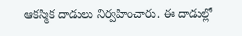ఆకస్మిక దాడులు నిర్వహించారు. ఈ దాడుల్లో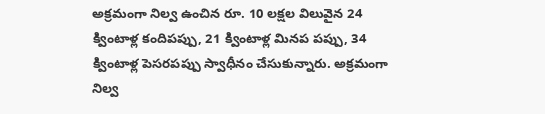అక్రమంగా నిల్వ ఉంచిన రూ. 10 లక్షల విలువైన 24 క్వింటాళ్ల కందిపప్పు, 21 క్వింటాళ్ల మినప పప్పు, 34 క్వింటాళ్ల పెసరపప్పు స్వాధీనం చేసుకున్నారు. అక్రమంగా నిల్వ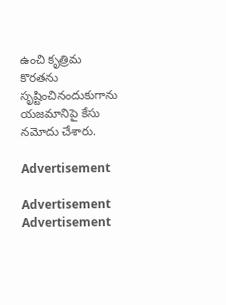ఉంచి కృత్రిమ కొరతను సృష్టించినందుకుగాను యజమానిపై కేసు నమోదు చేశారు.

Advertisement

Advertisement
Advertisement